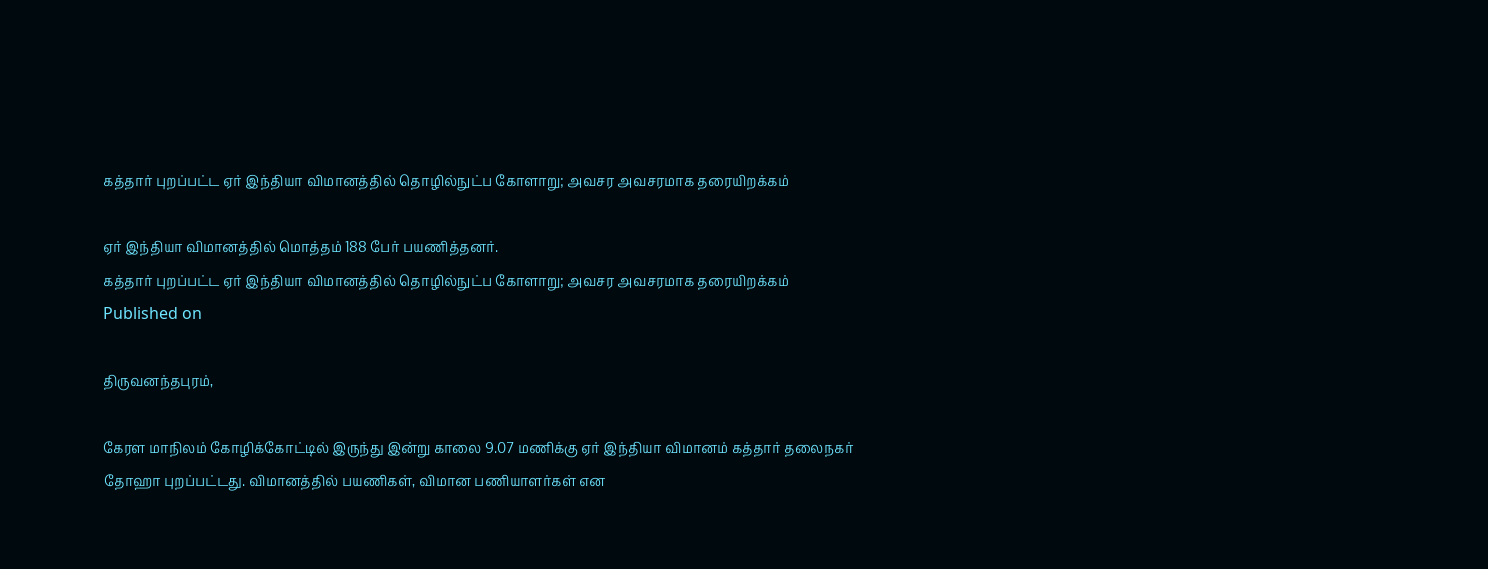கத்தார் புறப்பட்ட ஏர் இந்தியா விமானத்தில் தொழில்நுட்ப கோளாறு; அவசர அவசரமாக தரையிறக்கம்

ஏர் இந்தியா விமானத்தில் மொத்தம் 188 பேர் பயணித்தனர்.
கத்தார் புறப்பட்ட ஏர் இந்தியா விமானத்தில் தொழில்நுட்ப கோளாறு; அவசர அவசரமாக தரையிறக்கம்
Published on

திருவனந்தபுரம்,

கேரள மாநிலம் கோழிக்கோட்டில் இருந்து இன்று காலை 9.07 மணிக்கு ஏர் இந்தியா விமானம் கத்தார் தலைநகர் தோஹா புறப்பட்டது. விமானத்தில் பயணிகள், விமான பணியாளர்கள் என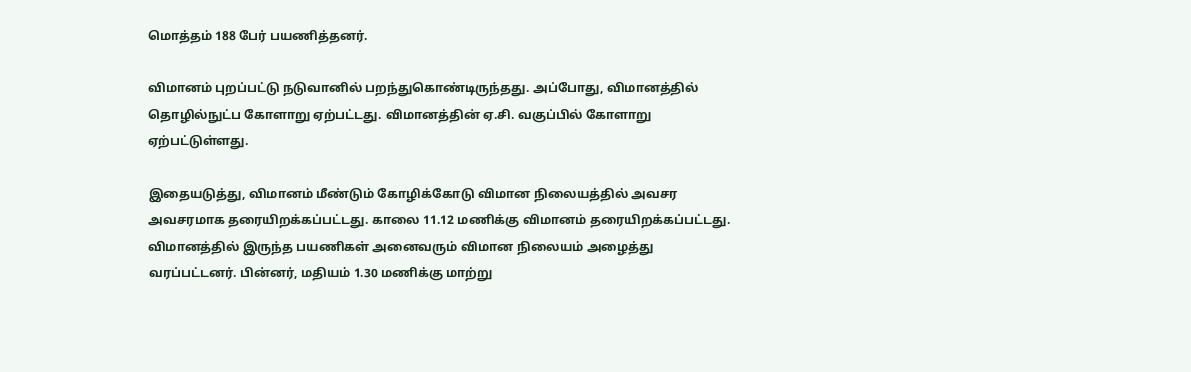மொத்தம் 188 பேர் பயணித்தனர்.

விமானம் புறப்பட்டு நடுவானில் பறந்துகொண்டிருந்தது. அப்போது, விமானத்தில் தொழில்நுட்ப கோளாறு ஏற்பட்டது. விமானத்தின் ஏ.சி. வகுப்பில் கோளாறு ஏற்பட்டுள்ளது.

இதையடுத்து, விமானம் மீண்டும் கோழிக்கோடு விமான நிலையத்தில் அவசர அவசரமாக தரையிறக்கப்பட்டது. காலை 11.12 மணிக்கு விமானம் தரையிறக்கப்பட்டது. விமானத்தில் இருந்த பயணிகள் அனைவரும் விமான நிலையம் அழைத்து வரப்பட்டனர். பின்னர், மதியம் 1.30 மணிக்கு மாற்று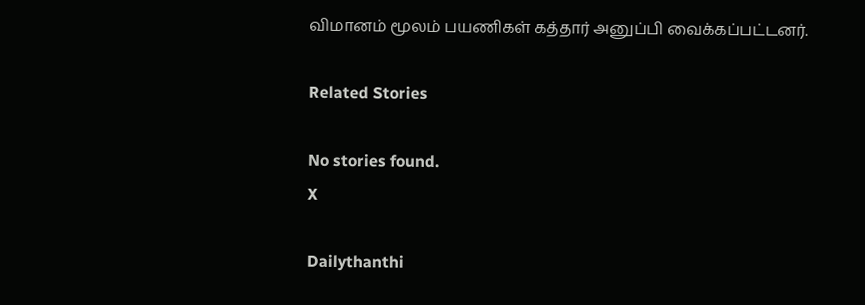விமானம் மூலம் பயணிகள் கத்தார் அனுப்பி வைக்கப்பட்டனர்.

Related Stories

No stories found.
X

Dailythanthi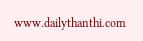www.dailythanthi.com